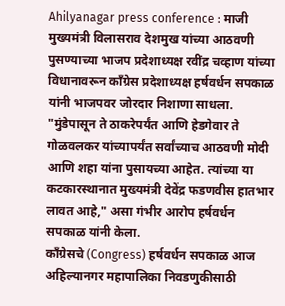Ahilyanagar press conference : माजी मुख्यमंत्री विलासराव देशमुख यांच्या आठवणी पुसण्याच्या भाजप प्रदेशाध्यक्ष रवींद्र चव्हाण यांच्या विधानावरून काँग्रेस प्रदेशाध्यक्ष हर्षवर्धन सपकाळ यांनी भाजपवर जोरदार निशाणा साधला.
"मुंडेपासून ते ठाकरेपर्यंत आणि हेडगेवार ते गोळवलकर यांच्यापर्यंत सर्वांच्याच आठवणी मोदी आणि शहा यांना पुसायच्या आहेत. त्यांच्या या कटकारस्थानात मुख्यमंत्री देवेंद्र फडणवीस हातभार लावत आहे," असा गंभीर आरोप हर्षवर्धन सपकाळ यांनी केला.
काँग्रेसचे (Congress) हर्षवर्धन सपकाळ आज अहिल्यानगर महापालिका निवडणुकीसाठी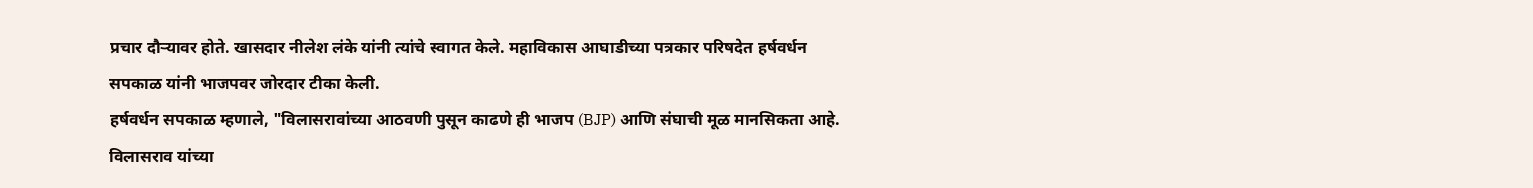प्रचार दौऱ्यावर होते. खासदार नीलेश लंके यांनी त्यांचे स्वागत केले. महाविकास आघाडीच्या पत्रकार परिषदेत हर्षवर्धन सपकाळ यांनी भाजपवर जोरदार टीका केली.
हर्षवर्धन सपकाळ म्हणाले, "विलासरावांच्या आठवणी पुसून काढणे ही भाजप (BJP) आणि संघाची मूळ मानसिकता आहे. विलासराव यांच्या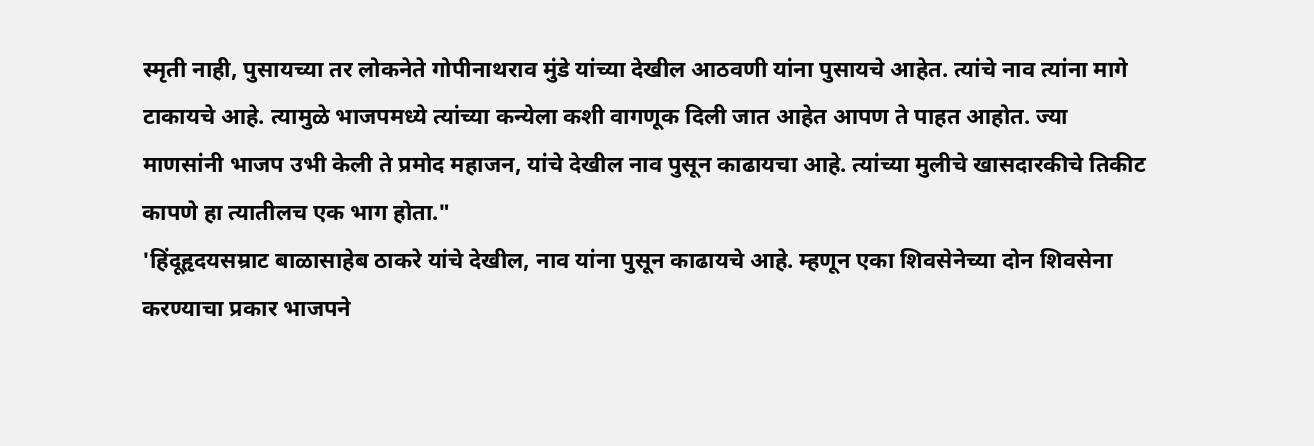स्मृती नाही, पुसायच्या तर लोकनेते गोपीनाथराव मुंडे यांच्या देखील आठवणी यांना पुसायचे आहेत. त्यांचे नाव त्यांना मागे टाकायचे आहे. त्यामुळे भाजपमध्ये त्यांच्या कन्येला कशी वागणूक दिली जात आहेत आपण ते पाहत आहोत. ज्या माणसांनी भाजप उभी केली ते प्रमोद महाजन, यांचे देखील नाव पुसून काढायचा आहे. त्यांच्या मुलीचे खासदारकीचे तिकीट कापणे हा त्यातीलच एक भाग होता."
'हिंदूहृदयसम्राट बाळासाहेब ठाकरे यांचे देखील, नाव यांना पुसून काढायचे आहे. म्हणून एका शिवसेनेच्या दोन शिवसेना करण्याचा प्रकार भाजपने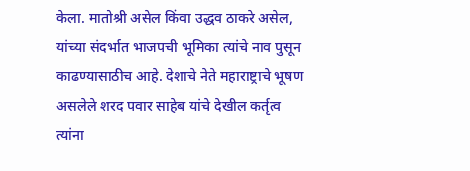केला. मातोश्री असेल किंवा उद्धव ठाकरे असेल, यांच्या संदर्भात भाजपची भूमिका त्यांचे नाव पुसून काढण्यासाठीच आहे. देशाचे नेते महाराष्ट्राचे भूषण असलेले शरद पवार साहेब यांचे देखील कर्तृत्व त्यांना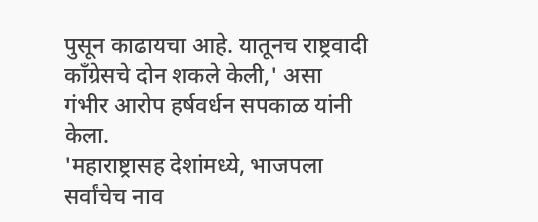पुसून काढायचा आहे. यातूनच राष्ट्रवादी काँग्रेसचे दोन शकले केली,' असा गंभीर आरोप हर्षवर्धन सपकाळ यांनी केला.
'महाराष्ट्रासह देशांमध्ये, भाजपला सर्वांचेच नाव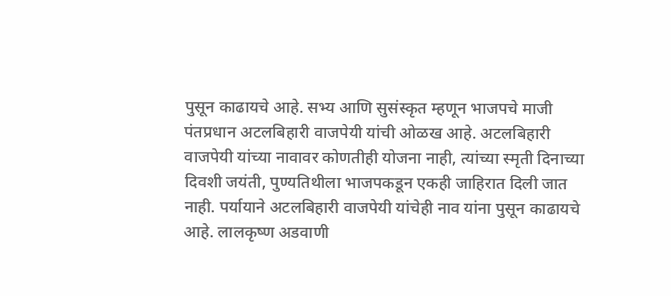पुसून काढायचे आहे. सभ्य आणि सुसंस्कृत म्हणून भाजपचे माजी पंतप्रधान अटलबिहारी वाजपेयी यांची ओळख आहे. अटलबिहारी वाजपेयी यांच्या नावावर कोणतीही योजना नाही, त्यांच्या स्मृती दिनाच्या दिवशी जयंती, पुण्यतिथीला भाजपकडून एकही जाहिरात दिली जात नाही. पर्यायाने अटलबिहारी वाजपेयी यांचेही नाव यांना पुसून काढायचे आहे. लालकृष्ण अडवाणी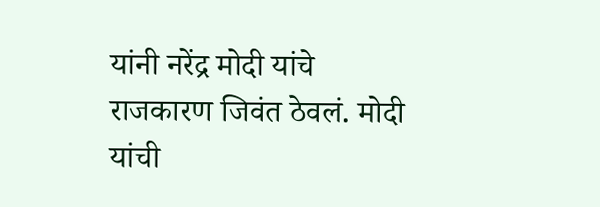यांनी नरेंद्र मोदी यांचे राजकारण जिवंत ठेवलं. मोदी यांची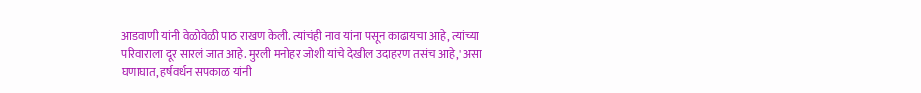आडवाणी यांनी वेळोवेळी पाठ राखण केली. त्यांचंही नाव यांना पसून काढायचा आहे, त्यांच्या परिवाराला दूर सारलं जात आहे. मुरली मनोहर जोशी यांचे देखील उदाहरण तसंच आहे,' असा घणाघात, हर्षवर्धन सपकाळ यांनी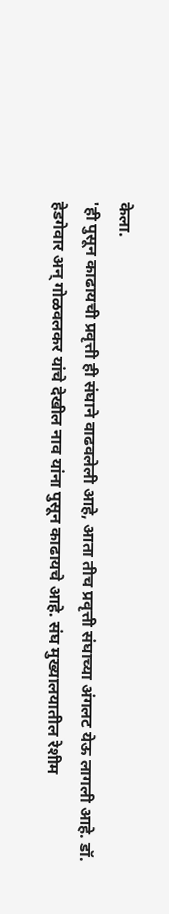केला.
'ही पुसून काढायची प्रवृत्ती ही संघाने वाढवलेली आहे, आता तीच प्रवृत्ती संघाच्या अंगलट येऊ लागली आहे. डॉ. हेडगेवार अन् गोळवलकर यांचे देखील नाव यांना पुसून काढायचे आहे. संघ मुख्यालयातील रेशीम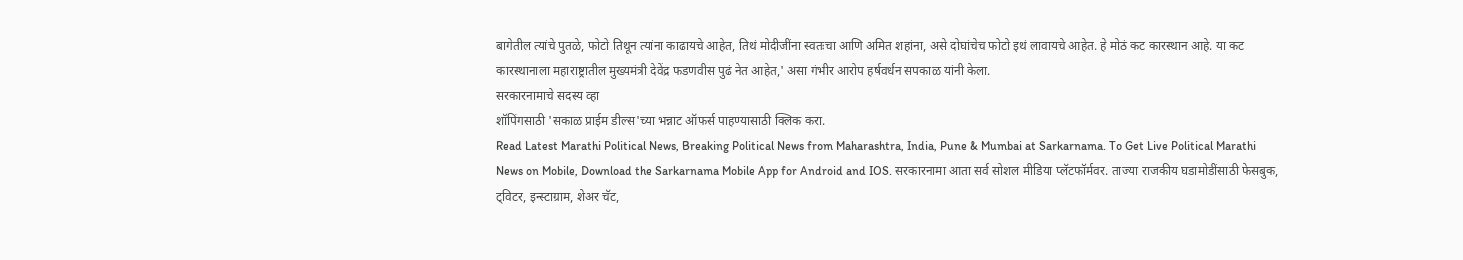बागेतील त्यांचे पुतळे, फोटो तिथून त्यांना काढायचे आहेत, तिथं मोदीजींना स्वतःचा आणि अमित शहांना, असे दोघांचेच फोटो इथं लावायचे आहेत. हे मोठं कट कारस्थान आहे. या कट कारस्थानाला महाराष्ट्रातील मुख्यमंत्री देवेंद्र फडणवीस पुढं नेत आहेत,' असा गंभीर आरोप हर्षवर्धन सपकाळ यांनी केला.
सरकारनामाचे सदस्य व्हा
शॉपिंगसाठी 'सकाळ प्राईम डील्स'च्या भन्नाट ऑफर्स पाहण्यासाठी क्लिक करा.
Read Latest Marathi Political News, Breaking Political News from Maharashtra, India, Pune & Mumbai at Sarkarnama. To Get Live Political Marathi News on Mobile, Download the Sarkarnama Mobile App for Android and IOS. सरकारनामा आता सर्व सोशल मीडिया प्लॅटफॉर्मवर. ताज्या राजकीय घडामोडींसाठी फेसबुक, ट्विटर, इन्स्टाग्राम, शेअर चॅट,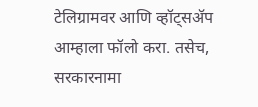टेलिग्रामवर आणि व्हॉट्सॲप आम्हाला फॉलो करा. तसेच, सरकारनामा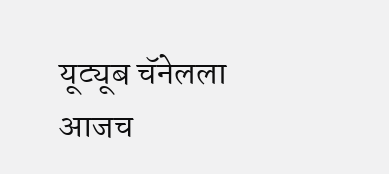यूट्यूब चॅनेलला आजच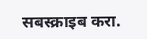सबस्क्राइब करा.